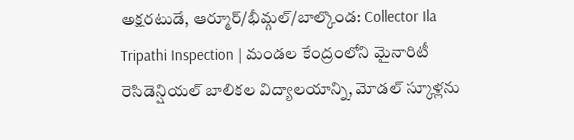అక్షరటుడే, ఆర్మూర్/భీమ్గల్/బాల్కొండ: Collector Ila Tripathi Inspection | మండల కేంద్రంలోని మైనారిటీ రెసిడెన్షియల్ బాలికల విద్యాలయాన్ని, మోడల్ స్కూళ్లను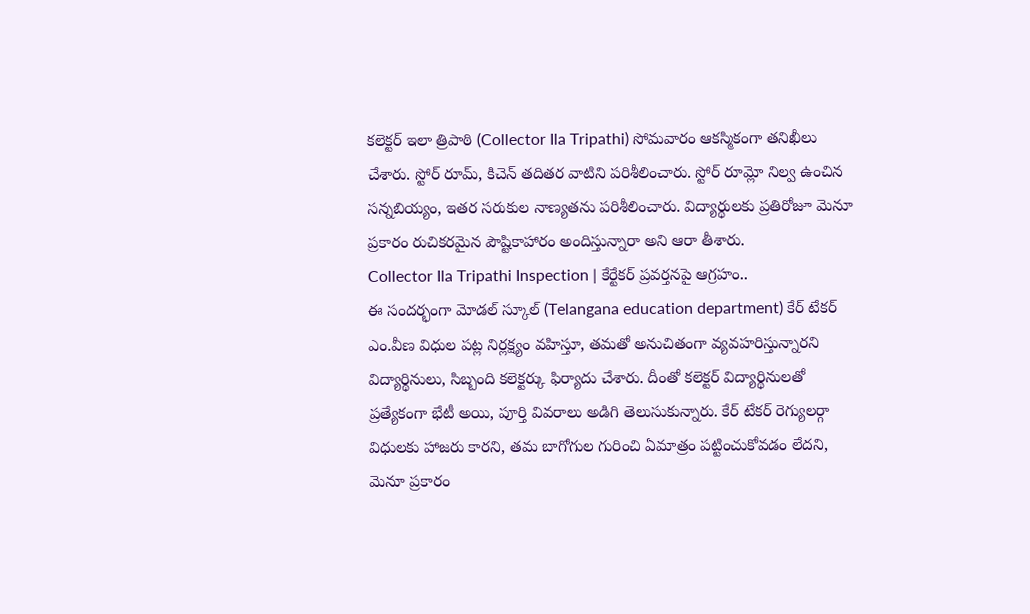కలెక్టర్ ఇలా త్రిపాఠి (Collector Ila Tripathi) సోమవారం ఆకస్మికంగా తనిఖీలు చేశారు. స్టోర్ రూమ్, కిచెన్ తదితర వాటిని పరిశీలించారు. స్టోర్ రూమ్లో నిల్వ ఉంచిన సన్నబియ్యం, ఇతర సరుకుల నాణ్యతను పరిశీలించారు. విద్యార్థులకు ప్రతిరోజూ మెనూ ప్రకారం రుచికరమైన పౌష్టికాహారం అందిస్తున్నారా అని ఆరా తీశారు.
Collector Ila Tripathi Inspection | కేర్టేకర్ ప్రవర్తనపై ఆగ్రహం..
ఈ సందర్భంగా మోడల్ స్కూల్ (Telangana education department) కేర్ టేకర్ ఎం.వీణ విధుల పట్ల నిర్లక్ష్యం వహిస్తూ, తమతో అనుచితంగా వ్యవహరిస్తున్నారని విద్యార్థినులు, సిబ్బంది కలెక్టర్కు ఫిర్యాదు చేశారు. దీంతో కలెక్టర్ విద్యార్థినులతో ప్రత్యేకంగా భేటీ అయి, పూర్తి వివరాలు అడిగి తెలుసుకున్నారు. కేర్ టేకర్ రెగ్యులర్గా విధులకు హాజరు కారని, తమ బాగోగుల గురించి ఏమాత్రం పట్టించుకోవడం లేదని, మెనూ ప్రకారం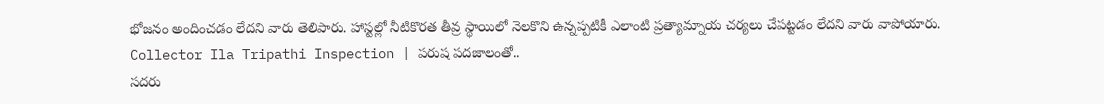భోజనం అందించడం లేదని వారు తెలిపారు. హాస్టల్లో నీటికొరత తీవ్ర స్థాయిలో నెలకొని ఉన్నప్పటికీ ఎలాంటి ప్రత్యామ్నాయ చర్యలు చేపట్టడం లేదని వారు వాపోయారు.
Collector Ila Tripathi Inspection | పరుష పదజాలంతో..
సదరు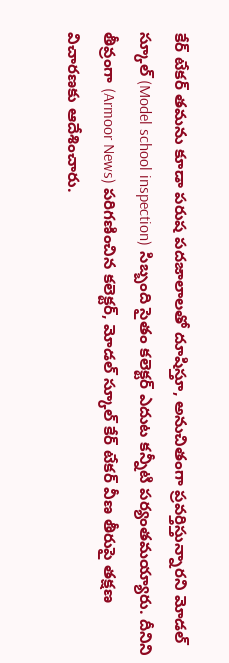కేర్ టేకర్ తమను కూడా పరుష పదజాలాలతో దూషిస్తూ, అనుచితంగా ప్రవర్తిస్తున్నారని మోడల్ స్కూల్ (Model school inspection) సిబ్బంది సైతం కలెక్టర్ ఎదుట కన్నీటి పర్యంతమయ్యారు. దీనిని తీవ్రంగా (Armoor News) పరిగణించిన కలెక్టర్, మోడల్ స్కూల్ కేర్ టేకర్ వీణ తీరుపై తక్షణ విచారణకు ఆదేశించారు.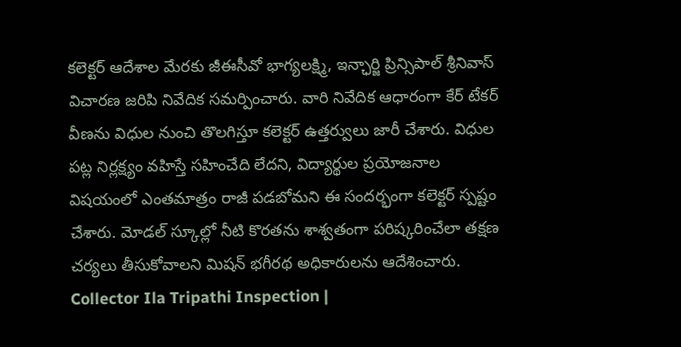కలెక్టర్ ఆదేశాల మేరకు జీఈసీవో భాగ్యలక్ష్మి, ఇన్ఛార్జి ప్రిన్సిపాల్ శ్రీనివాస్ విచారణ జరిపి నివేదిక సమర్పించారు. వారి నివేదిక ఆధారంగా కేర్ టేకర్ వీణను విధుల నుంచి తొలగిస్తూ కలెక్టర్ ఉత్తర్వులు జారీ చేశారు. విధుల పట్ల నిర్లక్ష్యం వహిస్తే సహించేది లేదని, విద్యార్థుల ప్రయోజనాల విషయంలో ఎంతమాత్రం రాజీ పడబోమని ఈ సందర్భంగా కలెక్టర్ స్పష్టం చేశారు. మోడల్ స్కూల్లో నీటి కొరతను శాశ్వతంగా పరిష్కరించేలా తక్షణ చర్యలు తీసుకోవాలని మిషన్ భగీరథ అధికారులను ఆదేశించారు.
Collector Ila Tripathi Inspection |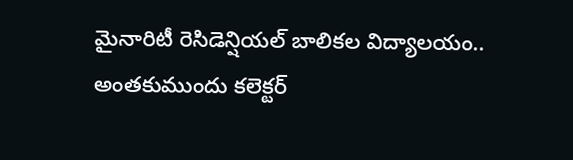మైనారిటీ రెసిడెన్షియల్ బాలికల విద్యాలయం..
అంతకుముందు కలెక్టర్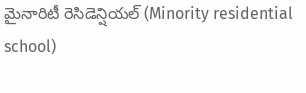మైనారిటీ రెసిడెన్షియల్ (Minority residential school)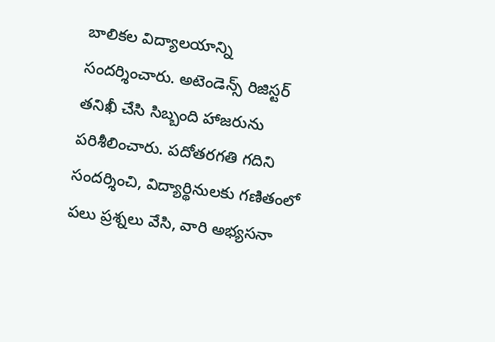బాలికల విద్యాలయాన్ని సందర్శించారు. అటెండెన్స్ రిజిస్టర్ తనిఖీ చేసి సిబ్బంది హాజరును పరిశీలించారు. పదోతరగతి గదిని సందర్శించి, విద్యార్థినులకు గణితంలో పలు ప్రశ్నలు వేసి, వారి అభ్యసనా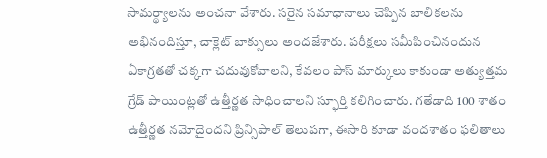సామర్థ్యాలను అంచనా వేశారు. సరైన సమాధానాలు చెప్పిన బాలికలను అభినందిస్తూ, చాక్లెట్ బాక్సులు అందజేశారు. పరీక్షలు సమీపించినందున ఏకాగ్రతతో చక్కగా చదువుకోవాలని, కేవలం పాస్ మార్కులు కాకుండా అత్యుత్తమ గ్రేడ్ పాయింట్లతో ఉత్తీర్ణత సాధించాలని స్ఫూర్తి కలిగించారు. గతేడాది 100 శాతం ఉత్తీర్ణత నమోదైందని ప్రిన్సిపాల్ తెలుపగా, ఈసారి కూడా వందశాతం ఫలితాలు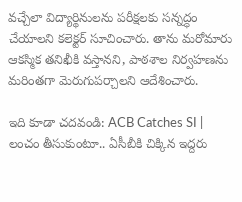వచ్చేలా విద్యార్థినులను పరీక్షలకు సన్నద్ధం చేయాలని కలెక్టర్ సూచించారు. తాను మరోమారు ఆకస్మిక తనిఖీకి వస్తానని, పాఠశాల నిర్వహణను మరింతగా మెరుగుపర్చాలని ఆదేశించారు.

ఇది కూడా చదవండి: ACB Catches SI | లంచం తీసుకుంటూ.. ఏసీబీకి చిక్కిన ఇద్దరు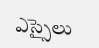ఎస్సైలు